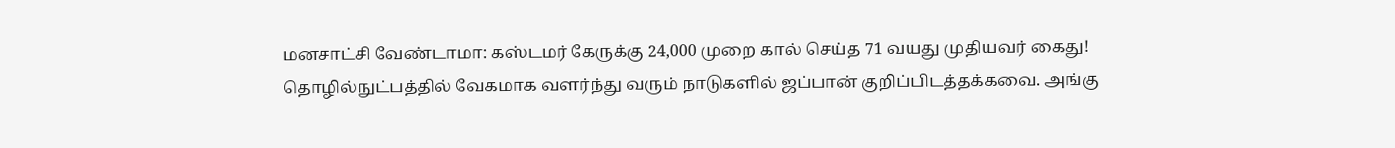மனசாட்சி வேண்டாமா: கஸ்டமர் கேருக்கு 24,000 முறை கால் செய்த 71 வயது முதியவர் கைது!
தொழில்நுட்பத்தில் வேகமாக வளர்ந்து வரும் நாடுகளில் ஜப்பான் குறிப்பிடத்தக்கவை. அங்கு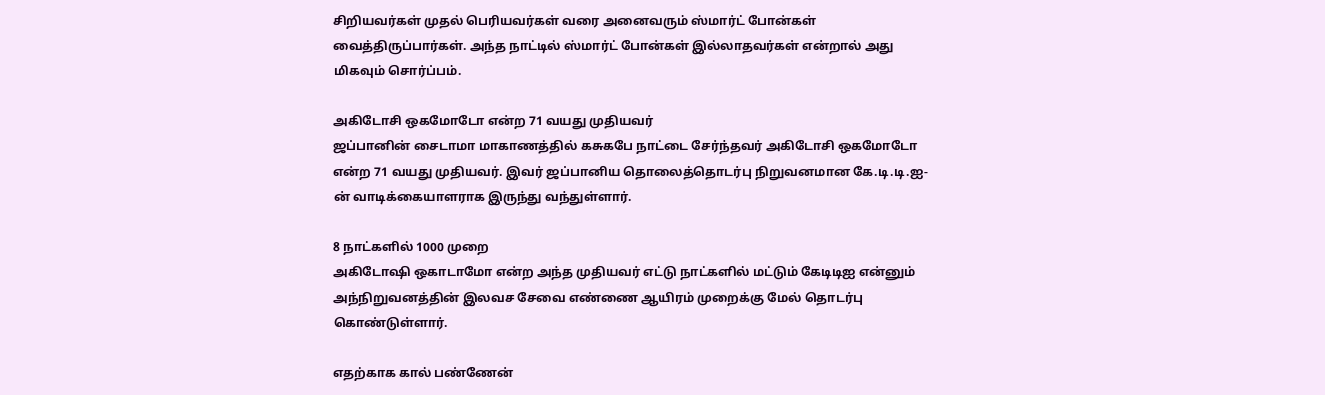சிறியவர்கள் முதல் பெரியவர்கள் வரை அனைவரும் ஸ்மார்ட் போன்கள் வைத்திருப்பார்கள். அந்த நாட்டில் ஸ்மார்ட் போன்கள் இல்லாதவர்கள் என்றால் அது மிகவும் சொர்ப்பம்.

அகிடோசி ஒகமோடோ என்ற 71 வயது முதியவர்
ஜப்பானின் சைடாமா மாகாணத்தில் கசுகபே நாட்டை சேர்ந்தவர் அகிடோசி ஒகமோடோ என்ற 71 வயது முதியவர். இவர் ஜப்பானிய தொலைத்தொடர்பு நிறுவனமான கே.டி.டி.ஐ-ன் வாடிக்கையாளராக இருந்து வந்துள்ளார்.

8 நாட்களில் 1000 முறை
அகிடோஷி ஒகாடாமோ என்ற அந்த முதியவர் எட்டு நாட்களில் மட்டும் கேடிடிஐ என்னும் அந்நிறுவனத்தின் இலவச சேவை எண்ணை ஆயிரம் முறைக்கு மேல் தொடர்பு கொண்டுள்ளார்.

எதற்காக கால் பண்ணேன்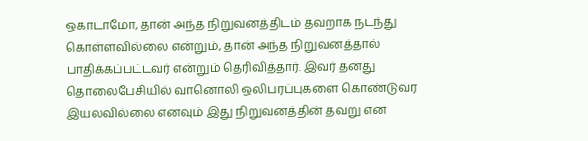ஒகாடாமோ, தான் அந்த நிறுவனத்திடம் தவறாக நடந்து கொள்ளவில்லை என்றும், தான் அந்த நிறுவனத்தால் பாதிக்கப்பட்டவர் என்றும் தெரிவித்தார். இவர் தனது தொலைபேசியில் வானொலி ஒலிபரப்புகளை கொண்டுவர இயலவில்லை எனவும் இது நிறுவனத்தின் தவறு என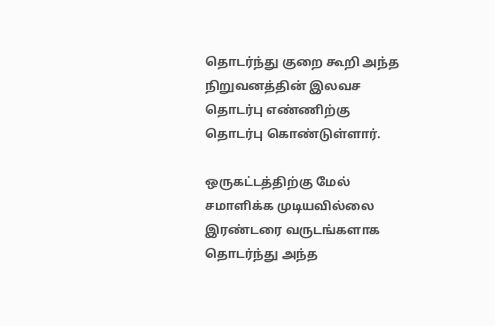தொடர்ந்து குறை கூறி அந்த நிறுவனத்தின் இலவச தொடர்பு எண்ணிற்கு தொடர்பு கொண்டுள்ளார்.

ஒருகட்டத்திற்கு மேல் சமாளிக்க முடியவில்லை
இரண்டரை வருடங்களாக தொடர்ந்து அந்த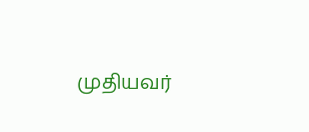முதியவர்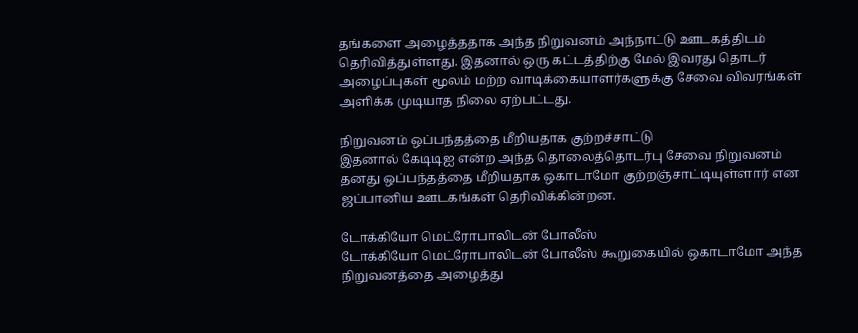தங்களை அழைத்ததாக அந்த நிறுவனம் அந்நாட்டு ஊடகத்திடம் தெரிவித்துள்ளது. இதனால் ஒரு கட்டத்திற்கு மேல் இவரது தொடர் அழைப்புகள் மூலம் மற்ற வாடிக்கையாளர்களுக்கு சேவை விவரங்கள் அளிக்க முடியாத நிலை ஏற்பட்டது.

நிறுவனம் ஒப்பந்தத்தை மீறியதாக குற்றச்சாட்டு
இதனால் கேடிடிஐ என்ற அந்த தொலைத்தொடர்பு சேவை நிறுவனம் தனது ஒப்பந்தத்தை மீறியதாக ஒகாடாமோ குற்றஞ்சாட்டியுள்ளார் என ஜப்பானிய ஊடகங்கள் தெரிவிக்கின்றன.

டோக்கியோ மெட்ரோபாலிடன் போலீஸ்
டோக்கியோ மெட்ரோபாலிடன் போலீஸ் கூறுகையில் ஒகாடாமோ அந்த நிறுவனத்தை அழைத்து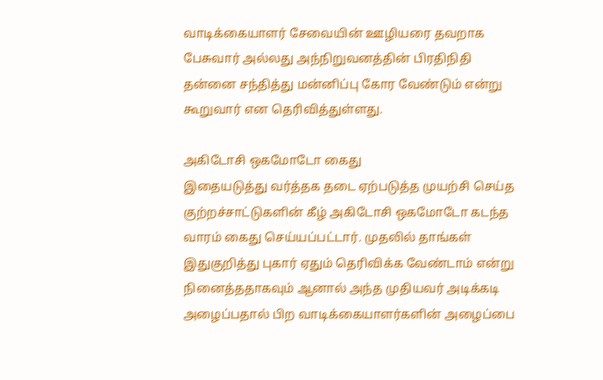வாடிக்கையாளர் சேவையின் ஊழியரை தவறாக பேசுவார் அல்லது அந்நிறுவனத்தின் பிரதிநிதி தன்னை சந்தித்து மன்னிப்பு கோர வேண்டும் என்று கூறுவார் என தெரிவித்துள்ளது.

அகிடோசி ஒகமோடோ கைது
இதையடுத்து வர்த்தக தடை ஏற்படுத்த முயற்சி செய்த குற்றச்சாட்டுகளின் கீழ் அகிடோசி ஒகமோடோ கடந்த வாரம் கைது செய்யப்பட்டார். முதலில் தாங்கள் இதுகுறித்து புகார் ஏதும் தெரிவிக்க வேண்டாம் என்று நினைத்ததாகவும் ஆனால் அந்த முதியவர் அடிக்கடி அழைப்பதால் பிற வாடிக்கையாளர்களின் அழைப்பை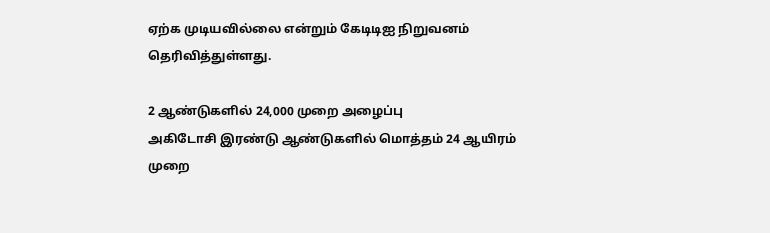ஏற்க முடியவில்லை என்றும் கேடிடிஐ நிறுவனம் தெரிவித்துள்ளது.

2 ஆண்டுகளில் 24,000 முறை அழைப்பு
அகிடோசி இரண்டு ஆண்டுகளில் மொத்தம் 24 ஆயிரம் முறை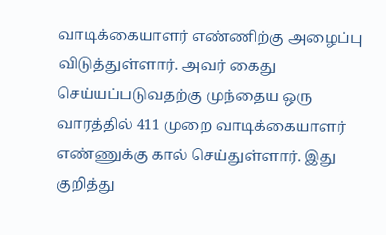வாடிக்கையாளர் எண்ணிற்கு அழைப்பு விடுத்துள்ளார். அவர் கைது செய்யப்படுவதற்கு முந்தைய ஒரு வாரத்தில் 411 முறை வாடிக்கையாளர் எண்ணுக்கு கால் செய்துள்ளார். இது குறித்து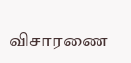விசாரணை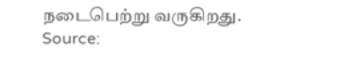நடைபெற்று வருகிறது.
Source: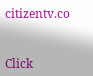citizentv.co


Click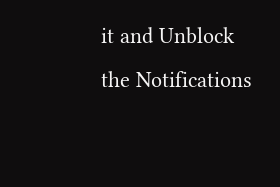it and Unblock the Notifications